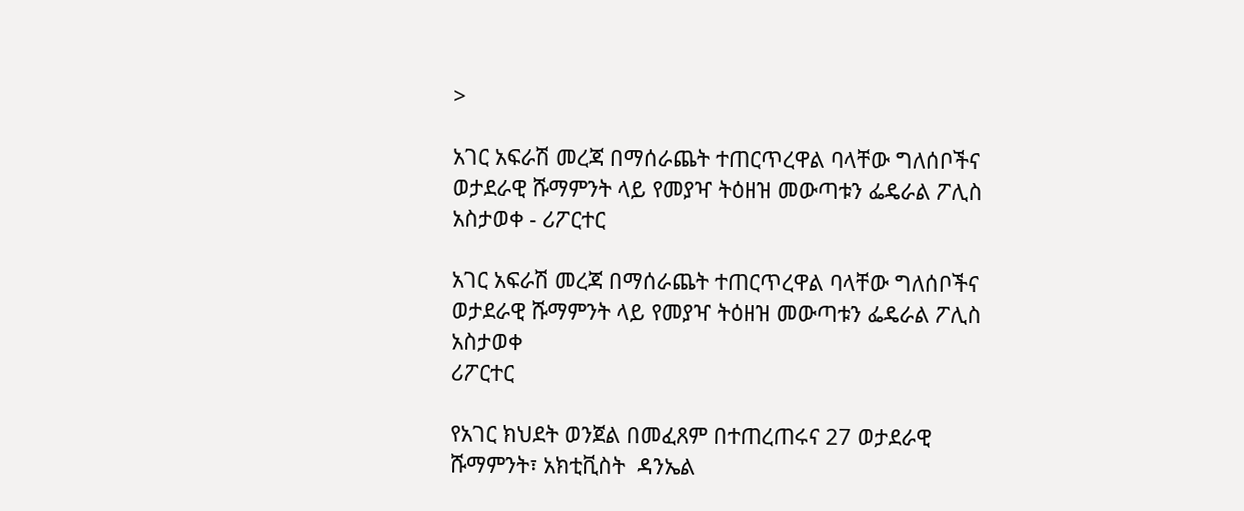>

አገር አፍራሽ መረጃ በማሰራጨት ተጠርጥረዋል ባላቸው ግለሰቦችና ወታደራዊ ሹማምንት ላይ የመያዣ ትዕዘዝ መውጣቱን ፌዴራል ፖሊስ አስታወቀ - ሪፖርተር

አገር አፍራሽ መረጃ በማሰራጨት ተጠርጥረዋል ባላቸው ግለሰቦችና ወታደራዊ ሹማምንት ላይ የመያዣ ትዕዘዝ መውጣቱን ፌዴራል ፖሊስ አስታወቀ
ሪፖርተር

የአገር ክህደት ወንጀል በመፈጸም በተጠረጠሩና 27 ወታደራዊ ሹማምንት፣ አክቲቪስት  ዳንኤል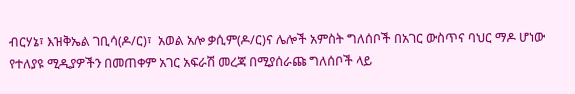ብርሃኔ፣ እዝቅኤል ገቢሳ(ዶ/ር)፣  አወል አሎ ቃሲም(ዶ/ር)ና ሌሎች አምስት ግለሰቦች በአገር ውስጥና ባህር ማዶ ሆነው የተለያዩ ሚዲያዎችን በመጠቀም አገር አፍራሽ መረጃ በሚያሰራጩ ግለሰቦች ላይ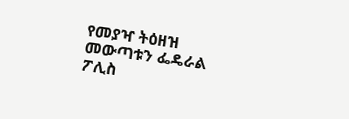የመያዣ ትዕዘዝ መውጣቱን ፌዴራል ፖሊስ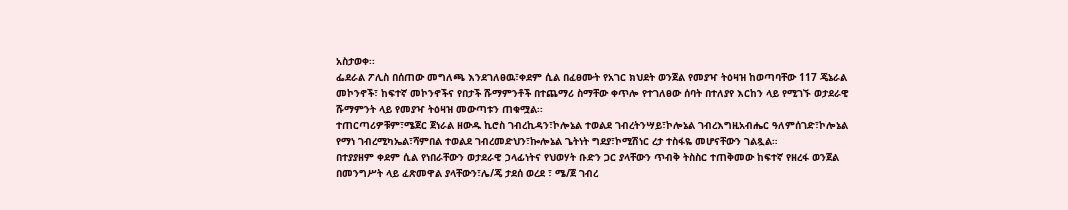አስታወቀ፡፡
ፌደራል ፖሊስ በሰጠው መግለጫ እንደገለፀዉ፣ቀደም ሲል በፈፀሙት የአገር ክህደት ወንጀል የመያዣ ትዕዛዝ ከወጣባቸው 117 ጄኔራል መኮንኖች፣ ከፍተኛ መኮንኖችና የበታች ሹማምንቶች በተጨማሪ ስማቸው ቀጥሎ የተገለፀው ሰባት በተለያየ እርከን ላይ የሚገኙ ወታደራዊ ሹማምንት ላይ የመያዣ ትዕዛዝ መውጣቱን ጠቁሟል፡፡
ተጠርጣሪዎቹም፣ሜጀር ጀነራል ዘውዱ ኪሮስ ገብረኪዳን፣ኮሎኔል ተወልደ ገብረትንሣይ፣ኮሎኔል ገብረእግዚአብሔር ዓለምሰገድ፣ኮሎኔል የማነ ገብረሚካኤል፣ሻምበል ተወልደ ገብረመድህን፣ኰሎኔል ጌትነት ግደያ፣ኮሚሽነር ረታ ተስፋዬ መሆናቸውን ገልጿል።
በተያያዘም ቀደም ሲል የነበራቸውን ወታደራዊ ኃላፊነትና የህወሃት ቡድን ጋር ያላቸውን ጥብቅ ትስስር ተጠቅመው ከፍተኛ የዘረፋ ወንጀል በመንግሥት ላይ ፈጽመዋል ያላቸውን፣ሌ/ጄ ታደሰ ወረደ ፣ ሜ/ጀ ገብረ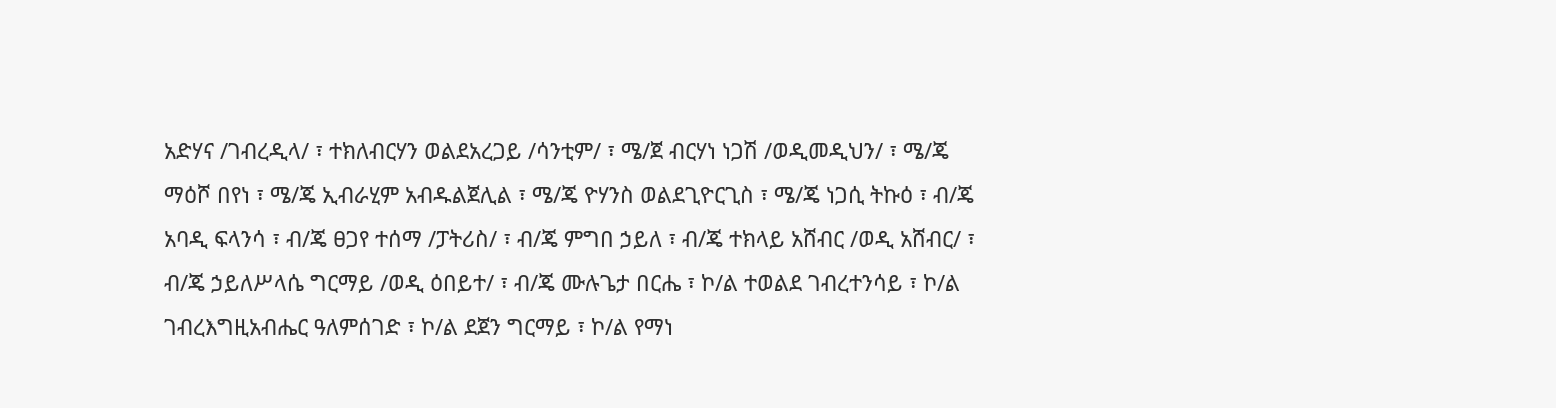አድሃና /ገብረዲላ/ ፣ ተክለብርሃን ወልደአረጋይ /ሳንቲም/ ፣ ሜ/ጀ ብርሃነ ነጋሽ /ወዲመዲህን/ ፣ ሜ/ጄ ማዕሾ በየነ ፣ ሜ/ጄ ኢብራሂም አብዱልጀሊል ፣ ሜ/ጄ ዮሃንስ ወልደጊዮርጊስ ፣ ሜ/ጄ ነጋሲ ትኩዕ ፣ ብ/ጄ አባዲ ፍላንሳ ፣ ብ/ጄ ፀጋየ ተሰማ /ፓትሪስ/ ፣ ብ/ጄ ምግበ ኃይለ ፣ ብ/ጄ ተክላይ አሸብር /ወዲ አሸብር/ ፣ ብ/ጄ ኃይለሥላሴ ግርማይ /ወዲ ዕበይተ/ ፣ ብ/ጄ ሙሉጌታ በርሔ ፣ ኮ/ል ተወልደ ገብረተንሳይ ፣ ኮ/ል ገብረእግዚአብሔር ዓለምሰገድ ፣ ኮ/ል ደጀን ግርማይ ፣ ኮ/ል የማነ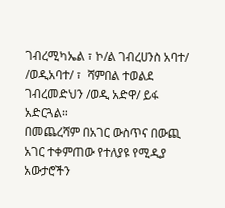ገብረሚካኤል ፣ ኮ/ል ገብረሀንስ አባተ/ /ወዲአባተ/ ፣  ሻምበል ተወልደ ገብረመድህን /ወዲ አድዋ/ ይፋ አድርጓል።
በመጨረሻም በአገር ውስጥና በውጪ አገር ተቀምጠው የተለያዩ የሚዲያ አውታሮችን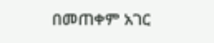በመጠቀም አገር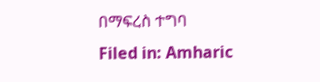በማፍረስ ተግባ
Filed in: Amharic